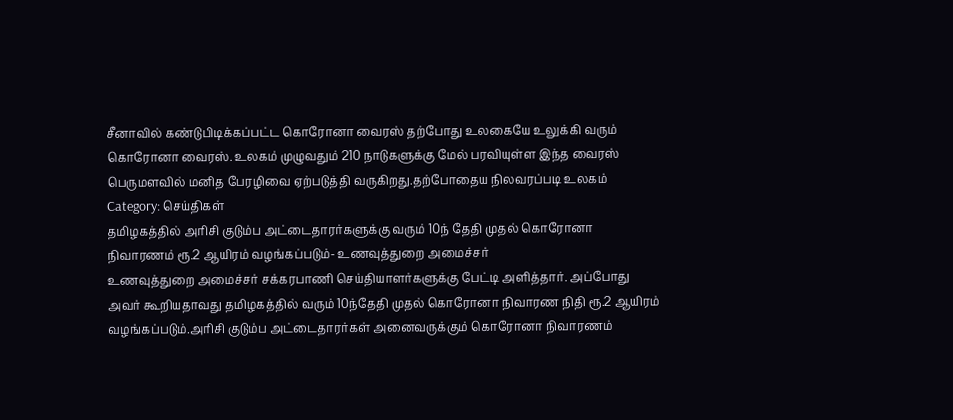சீனாவில் கண்டுபிடிக்கப்பட்ட கொரோனா வைரஸ் தற்போது உலகையே உலுக்கி வரும் கொரோனா வைரஸ். உலகம் முழுவதும் 210 நாடுகளுக்கு மேல் பரவியுள்ள இந்த வைரஸ் பெருமளவில் மனித பேரழிவை ஏற்படுத்தி வருகிறது.தற்போதைய நிலவரப்படி உலகம்
Category: செய்திகள்
தமிழகத்தில் அரிசி குடும்ப அட்டைதாரர்களுக்கு வரும் 10ந் தேதி முதல் கொரோனா நிவாரணம் ரூ.2 ஆயிரம் வழங்கப்படும்- உணவுத்துறை அமைச்சர்
உணவுத்துறை அமைச்சர் சக்கரபாணி செய்தியாளர்களுக்கு பேட்டி அளித்தார். அப்போது அவர் கூறியதாவது தமிழகத்தில் வரும் 10ந்தேதி முதல் கொரோனா நிவாரண நிதி ரூ.2 ஆயிரம் வழங்கப்படும்.அரிசி குடும்ப அட்டைதாரர்கள் அனைவருக்கும் கொரோனா நிவாரணம்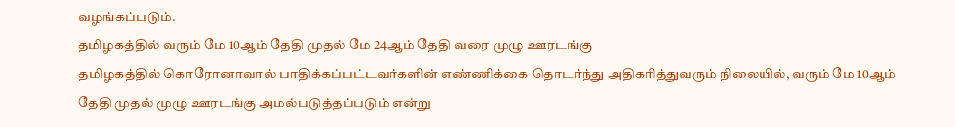வழங்கப்படும்.
தமிழகத்தில் வரும் மே 10ஆம் தேதி முதல் மே 24ஆம் தேதி வரை முழு ஊரடங்கு
தமிழகத்தில் கொரோனாவால் பாதிக்கப்பட்டவர்களின் எண்ணிக்கை தொடர்ந்து அதிகரித்துவரும் நிலையில், வரும் மே 10ஆம் தேதி முதல் முழு ஊரடங்கு அமல்படுத்தப்படும் என்று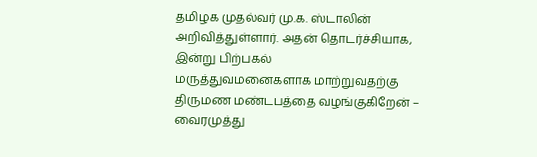தமிழக முதல்வர் மு.க. ஸ்டாலின் அறிவித்துள்ளார். அதன் தொடர்ச்சியாக, இன்று பிற்பகல்
மருத்துவமனைகளாக மாற்றுவதற்கு திருமண மண்டபத்தை வழங்குகிறேன் – வைரமுத்து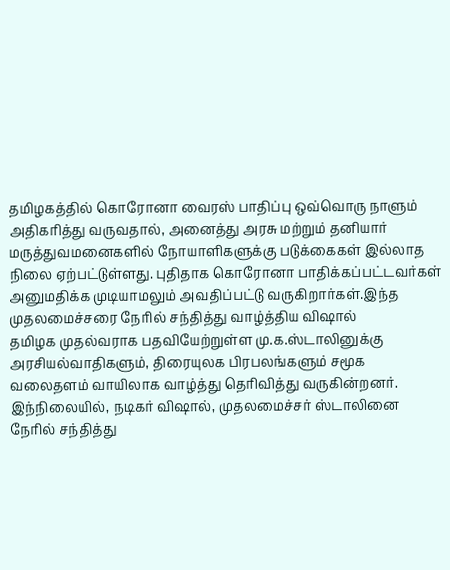தமிழகத்தில் கொரோனா வைரஸ் பாதிப்பு ஒவ்வொரு நாளும் அதிகரித்து வருவதால், அனைத்து அரசு மற்றும் தனியார் மருத்துவமனைகளில் நோயாளிகளுக்கு படுக்கைகள் இல்லாத நிலை ஏற்பட்டுள்ளது. புதிதாக கொரோனா பாதிக்கப்பட்டவர்கள் அனுமதிக்க முடியாமலும் அவதிப்பட்டு வருகிறார்கள்.இந்த
முதலமைச்சரை நேரில் சந்தித்து வாழ்த்திய விஷால்
தமிழக முதல்வராக பதவியேற்றுள்ள மு.க.ஸ்டாலினுக்கு அரசியல்வாதிகளும், திரையுலக பிரபலங்களும் சமூக வலைதளம் வாயிலாக வாழ்த்து தெரிவித்து வருகின்றனர். இந்நிலையில், நடிகர் விஷால், முதலமைச்சர் ஸ்டாலினை நேரில் சந்தித்து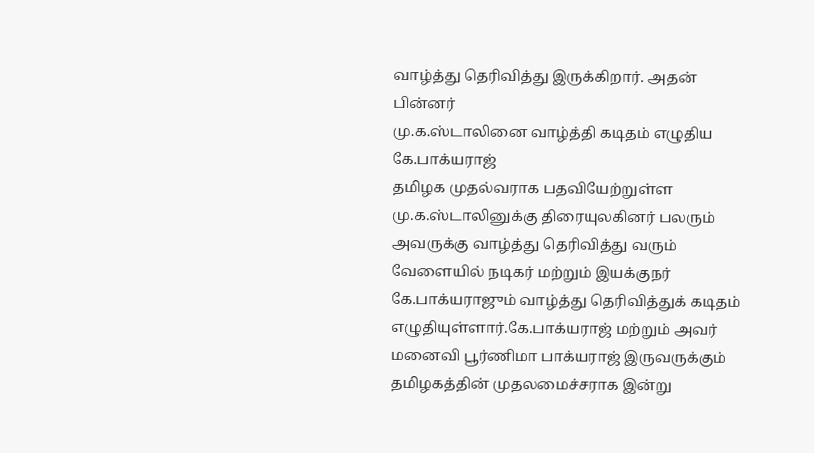வாழ்த்து தெரிவித்து இருக்கிறார். அதன் பின்னர்
மு.க.ஸ்டாலினை வாழ்த்தி கடிதம் எழுதிய கே.பாக்யராஜ்
தமிழக முதல்வராக பதவியேற்றுள்ள மு.க.ஸ்டாலினுக்கு திரையுலகினர் பலரும் அவருக்கு வாழ்த்து தெரிவித்து வரும் வேளையில் நடிகர் மற்றும் இயக்குநர் கே.பாக்யராஜும் வாழ்த்து தெரிவித்துக் கடிதம் எழுதியுள்ளார்.கே.பாக்யராஜ் மற்றும் அவர் மனைவி பூர்ணிமா பாக்யராஜ் இருவருக்கும்
தமிழகத்தின் முதலமைச்சராக இன்று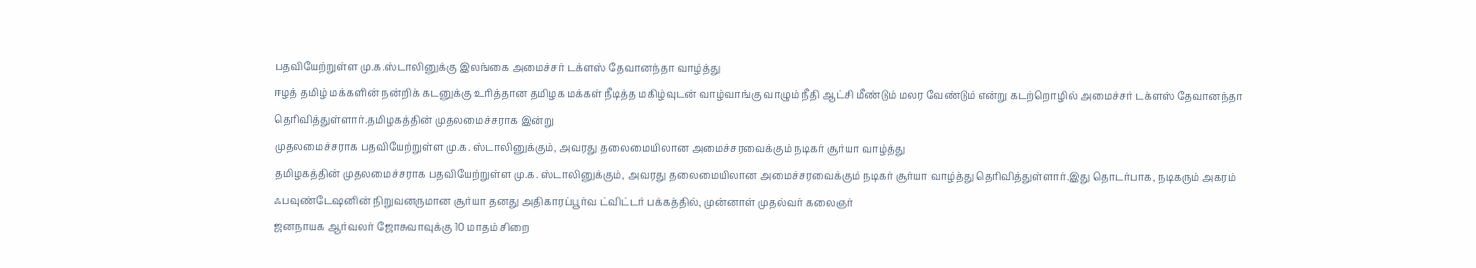பதவியேற்றுள்ள மு.க.ஸ்டாலினுக்கு இலங்கை அமைச்சர் டக்ளஸ் தேவானந்தா வாழ்த்து
ஈழத் தமிழ் மக்களின் நன்றிக் கடனுக்கு உரித்தான தமிழக மக்கள் நீடித்த மகிழ்வுடன் வாழ்வாங்கு வாழும் நீதி ஆட்சி மீண்டும் மலர வேண்டும் என்று கடற்றொழில் அமைச்சர் டக்ளஸ் தேவானந்தா தெரிவித்துள்ளார்.தமிழகத்தின் முதலமைச்சராக இன்று
முதலமைச்சராக பதவியேற்றுள்ள மு.க. ஸ்டாலினுக்கும், அவரது தலைமையிலான அமைச்சரவைக்கும் நடிகர் சூர்யா வாழ்த்து
தமிழகத்தின் முதலமைச்சராக பதவியேற்றுள்ள மு.க. ஸ்டாலினுக்கும், அவரது தலைமையிலான அமைச்சரவைக்கும் நடிகர் சூர்யா வாழ்த்து தெரிவித்துள்ளார்.இது தொடர்பாக, நடிகரும் அகரம் ஃபவுண்டேஷனின் நிறுவனருமான சூர்யா தனது அதிகாரப்பூர்வ ட்விட்டர் பக்கத்தில், முன்னாள் முதல்வர் கலைஞர்
ஜனநாயக ஆர்வலர் ஜோசுவாவுக்கு 10 மாதம் சிறை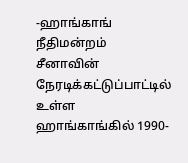-ஹாங்காங் நீதிமன்றம்
சீனாவின் நேரடிக்கட்டுப்பாட்டில் உள்ள ஹாங்காங்கில் 1990-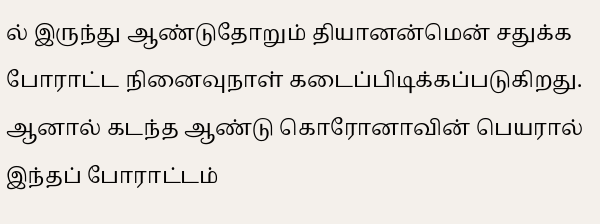ல் இருந்து ஆண்டுதோறும் தியானன்மென் சதுக்க போராட்ட நினைவுநாள் கடைப்பிடிக்கப்படுகிறது. ஆனால் கடந்த ஆண்டு கொரோனாவின் பெயரால் இந்தப் போராட்டம்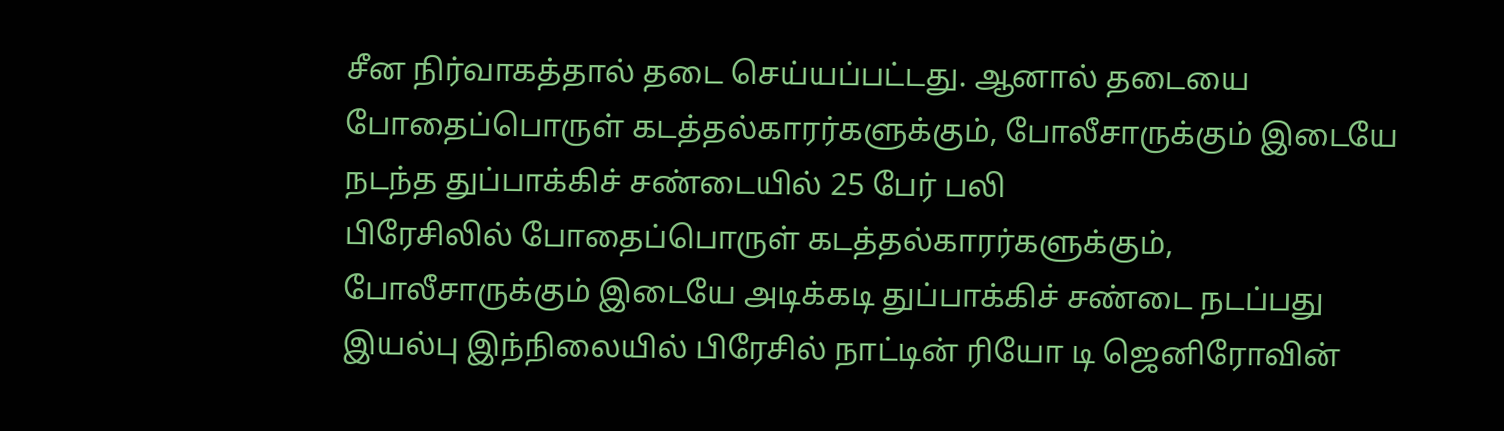சீன நிர்வாகத்தால் தடை செய்யப்பட்டது. ஆனால் தடையை
போதைப்பொருள் கடத்தல்காரர்களுக்கும், போலீசாருக்கும் இடையே நடந்த துப்பாக்கிச் சண்டையில் 25 பேர் பலி
பிரேசிலில் போதைப்பொருள் கடத்தல்காரர்களுக்கும், போலீசாருக்கும் இடையே அடிக்கடி துப்பாக்கிச் சண்டை நடப்பது இயல்பு இந்நிலையில் பிரேசில் நாட்டின் ரியோ டி ஜெனிரோவின்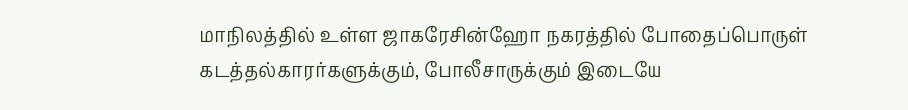மாநிலத்தில் உள்ள ஜாகரேசின்ஹோ நகரத்தில் போதைப்பொருள் கடத்தல்காரர்களுக்கும், போலீசாருக்கும் இடையே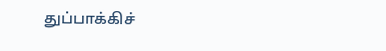துப்பாக்கிச்